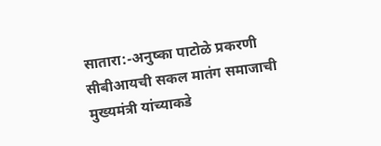सातारा:-अनुष्का पाटोळे प्रकरणी सीबीआयची सकल मातंग समाजाची मुख्यमंत्री यांच्याकडे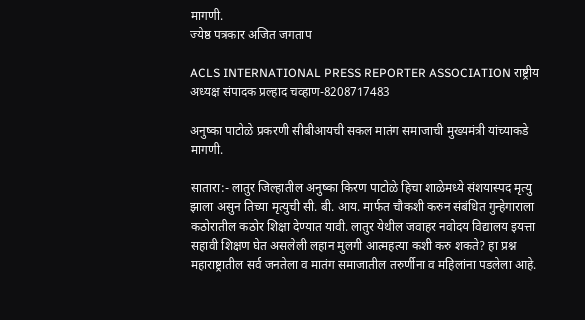मागणी.
ज्येष्ठ पत्रकार अजित जगताप

ACLS INTERNATIONAL PRESS REPORTER ASSOCIATION राष्ट्रीय अध्यक्ष संपादक प्रल्हाद चव्हाण-8208717483

अनुष्का पाटोळे प्रकरणी सीबीआयची सकल मातंग समाजाची मुख्यमंत्री यांच्याकडे मागणी.

सातारा:- लातुर जिल्हातील अनुष्का किरण पाटोळे हिचा शाळेमध्ये संशयास्पद मृत्यु झाला असुन तिच्या मृत्युची सी. बी. आय. मार्फत चौकशी करुन संबंधित गुन्हेगाराला कठोरातील कठोर शिक्षा देण्यात यावी. लातुर येथील जवाहर नवोदय विद्यालय इयत्ता सहावी शिक्षण घेत असलेली लहान मुलगी आत्महत्या कशी करु शकते? हा प्रश्न महाराष्ट्रातील सर्व जनतेला व मातंग समाजातील तरुर्णीना व महिलांना पडलेला आहे.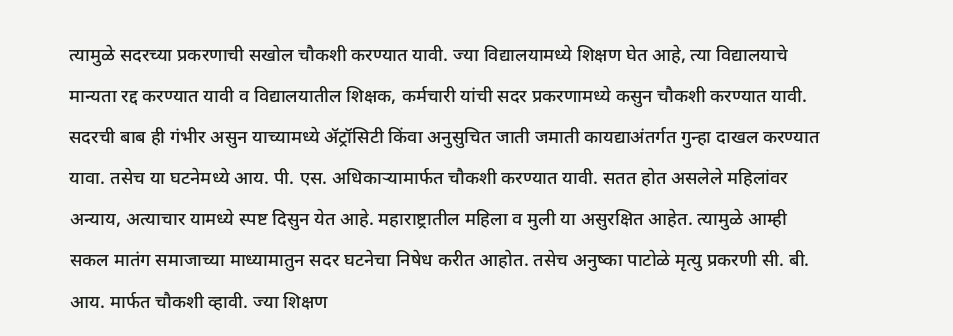त्यामुळे सदरच्या प्रकरणाची सखोल चौकशी करण्यात यावी. ज्या विद्यालयामध्ये शिक्षण घेत आहे, त्या विद्यालयाचे मान्यता रद्द करण्यात यावी व विद्यालयातील शिक्षक, कर्मचारी यांची सदर प्रकरणामध्ये कसुन चौकशी करण्यात यावी. सदरची बाब ही गंभीर असुन याच्यामध्ये ॲट्रॉसिटी किंवा अनुसुचित जाती जमाती कायद्याअंतर्गत गुन्हा दाखल करण्यात यावा. तसेच या घटनेमध्ये आय. पी. एस. अधिकाऱ्यामार्फत चौकशी करण्यात यावी. सतत होत असलेले महिलांवर अन्याय, अत्याचार यामध्ये स्पष्ट दिसुन येत आहे. महाराष्ट्रातील महिला व मुली या असुरक्षित आहेत. त्यामुळे आम्ही सकल मातंग समाजाच्या माध्यामातुन सदर घटनेचा निषेध करीत आहोत. तसेच अनुष्का पाटोळे मृत्यु प्रकरणी सी. बी. आय. मार्फत चौकशी व्हावी. ज्या शिक्षण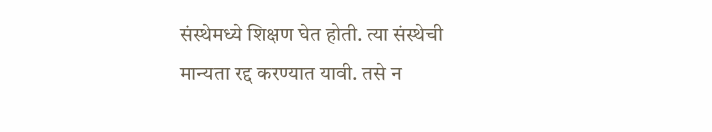संस्थेमध्ये शिक्षण घेत होती. त्या संस्थेची मान्यता रद्द करण्यात यावी. तसे न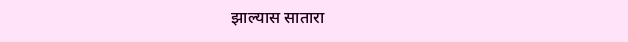झाल्यास सातारा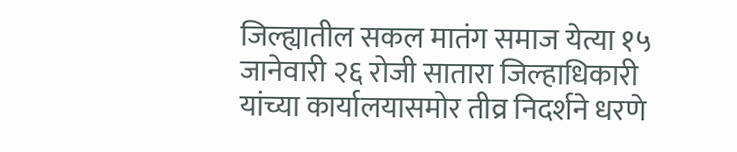जिल्ह्यातील सकल मातंग समाज येत्या १५ जानेवारी २६ रोजी सातारा जिल्हाधिकारी यांच्या कार्यालयासमोर तीव्र निदर्शने धरणे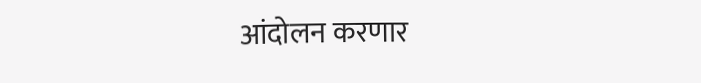आंदोलन करणार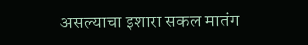असल्याचा इशारा सकल मातंग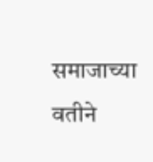समाजाच्या वतीने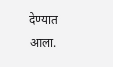देण्यात आला.